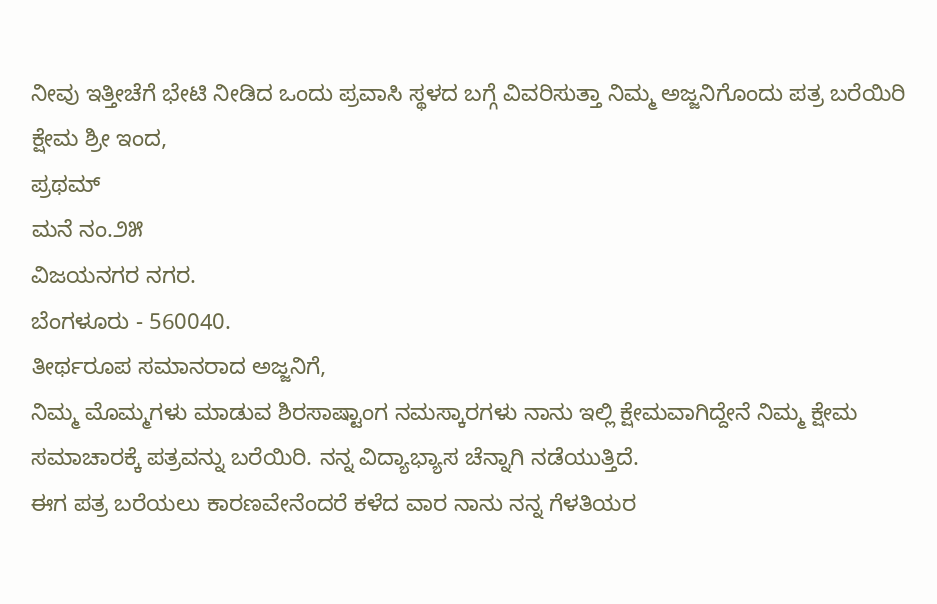ನೀವು ಇತ್ತೀಚೆಗೆ ಭೇಟಿ ನೀಡಿದ ಒಂದು ಪ್ರವಾಸಿ ಸ್ಥಳದ ಬಗ್ಗೆ ವಿವರಿಸುತ್ತಾ ನಿಮ್ಮ ಅಜ್ಜನಿಗೊಂದು ಪತ್ರ ಬರೆಯಿರಿ
ಕ್ಷೇಮ ಶ್ರೀ ಇಂದ,
ಪ್ರಥಮ್
ಮನೆ ನಂ.೨೫
ವಿಜಯನಗರ ನಗರ.
ಬೆಂಗಳೂರು - 560040.
ತೀರ್ಥರೂಪ ಸಮಾನರಾದ ಅಜ್ಜನಿಗೆ,
ನಿಮ್ಮ ಮೊಮ್ಮಗಳು ಮಾಡುವ ಶಿರಸಾಷ್ಟಾಂಗ ನಮಸ್ಕಾರಗಳು ನಾನು ಇಲ್ಲಿ ಕ್ಷೇಮವಾಗಿದ್ದೇನೆ ನಿಮ್ಮ ಕ್ಷೇಮ ಸಮಾಚಾರಕ್ಕೆ ಪತ್ರವನ್ನು ಬರೆಯಿರಿ. ನನ್ನ ವಿದ್ಯಾಭ್ಯಾಸ ಚೆನ್ನಾಗಿ ನಡೆಯುತ್ತಿದೆ.
ಈಗ ಪತ್ರ ಬರೆಯಲು ಕಾರಣವೇನೆಂದರೆ ಕಳೆದ ವಾರ ನಾನು ನನ್ನ ಗೆಳತಿಯರ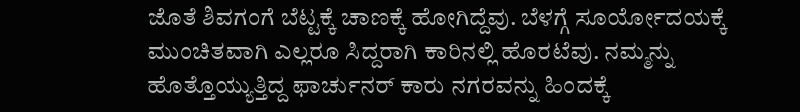ಜೊತೆ ಶಿವಗಂಗೆ ಬೆಟ್ಟಕ್ಕೆ ಚಾಣಕ್ಕೆ ಹೋಗಿದ್ದೆವು. ಬೆಳಗ್ಗೆ ಸೂರ್ಯೋದಯಕ್ಕೆ ಮುಂಚಿತವಾಗಿ ಎಲ್ಲರೂ ಸಿದ್ದರಾಗಿ ಕಾರಿನಲ್ಲಿ ಹೊರಟೆವು. ನಮ್ಮನ್ನು ಹೊತ್ತೊಯ್ಯುತ್ತಿದ್ದ ಫಾರ್ಚುನರ್ ಕಾರು ನಗರವನ್ನು ಹಿಂದಕ್ಕೆ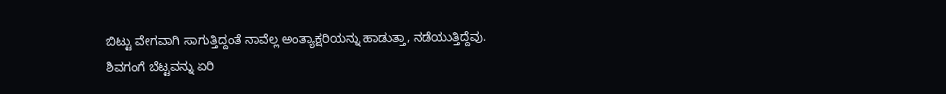ಬಿಟ್ಟು ವೇಗವಾಗಿ ಸಾಗುತ್ತಿದ್ದಂತೆ ನಾವೆಲ್ಲ ಅಂತ್ಯಾಕ್ಷರಿಯನ್ನು ಹಾಡುತ್ತಾ, ನಡೆಯುತ್ತಿದ್ದೆವು. ಶಿವಗಂಗೆ ಬೆಟ್ಟವನ್ನು ಏರಿ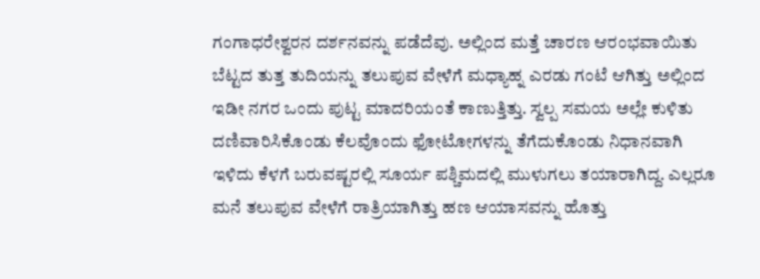ಗಂಗಾಧರೇಶ್ವರನ ದರ್ಶನವನ್ನು ಪಡೆದೆವು. ಅಲ್ಲಿಂದ ಮತ್ತೆ ಚಾರಣ ಆರಂಭವಾಯಿತು ಬೆಟ್ಟದ ತುತ್ತ ತುದಿಯನ್ನು ತಲುಪುವ ವೇಳೆಗೆ ಮಧ್ಯಾಹ್ನ ಎರಡು ಗಂಟೆ ಆಗಿತ್ತು ಅಲ್ಲಿಂದ ಇಡೀ ನಗರ ಒಂದು ಪುಟ್ಟ ಮಾದರಿಯಂತೆ ಕಾಣುತ್ತಿತ್ತು. ಸ್ವಲ್ಪ ಸಮಯ ಅಲ್ಲೇ ಕುಳಿತು ದಣಿವಾರಿಸಿಕೊಂಡು ಕೆಲವೊಂದು ಫೋಟೋಗಳನ್ನು ತೆಗೆದುಕೊಂಡು ನಿಧಾನವಾಗಿ ಇಳಿದು ಕೆಳಗೆ ಬರುವಷ್ಟರಲ್ಲಿ ಸೂರ್ಯ ಪಶ್ಚಿಮದಲ್ಲಿ ಮುಳುಗಲು ತಯಾರಾಗಿದ್ದ. ಎಲ್ಲರೂ ಮನೆ ತಲುಪುವ ವೇಳೆಗೆ ರಾತ್ರಿಯಾಗಿತ್ತು ಹಣ ಆಯಾಸವನ್ನು ಹೊತ್ತು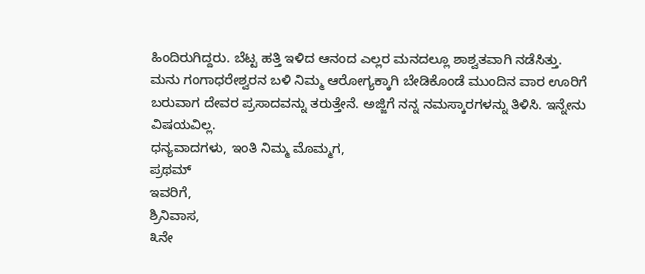ಹಿಂದಿರುಗಿದ್ದರು. ಬೆಟ್ಟ ಹತ್ತಿ ಇಳಿದ ಆನಂದ ಎಲ್ಲರ ಮನದಲ್ಲೂ ಶಾಶ್ವತವಾಗಿ ನಡೆಸಿತ್ತು.
ಮನು ಗಂಗಾಧರೇಶ್ವರನ ಬಳಿ ನಿಮ್ಮ ಆರೋಗ್ಯಕ್ಕಾಗಿ ಬೇಡಿಕೊಂಡೆ ಮುಂದಿನ ವಾರ ಊರಿಗೆ ಬರುವಾಗ ದೇವರ ಪ್ರಸಾದವನ್ನು ತರುತ್ತೇನೆ. ಅಜ್ಜಿಗೆ ನನ್ನ ನಮಸ್ಕಾರಗಳನ್ನು ತಿಳಿಸಿ. ಇನ್ನೇನು ವಿಷಯವಿಲ್ಲ.
ಧನ್ಯವಾದಗಳು, ಇಂತಿ ನಿಮ್ಮ ಮೊಮ್ಮಗ,
ಪ್ರಥಮ್
ಇವರಿಗೆ,
ಶ್ರಿನಿವಾಸ,
೩ನೇ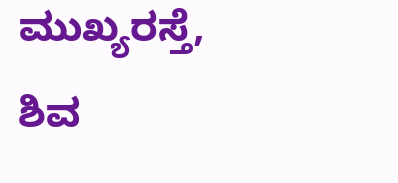ಮುಖ್ಯರಸ್ತೆ,
ಶಿವ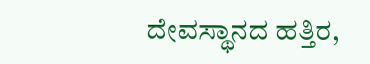ದೇವಸ್ಥಾನದ ಹತ್ತಿರ,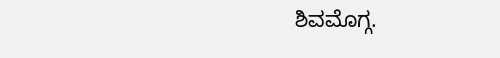ಶಿವಮೊಗ್ಗ.